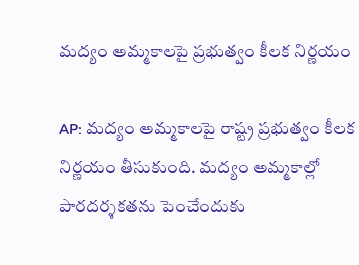మద్యం అమ్మకాలపై ప్రభుత్వం కీలక నిర్ణయం

AP: మద్యం అమ్మకాలపై రాష్ట్ర ప్రభుత్వం కీలక నిర్ణయం తీసుకుంది. మద్యం అమ్మకాల్లో పారదర్శకతను పెంచేందుకు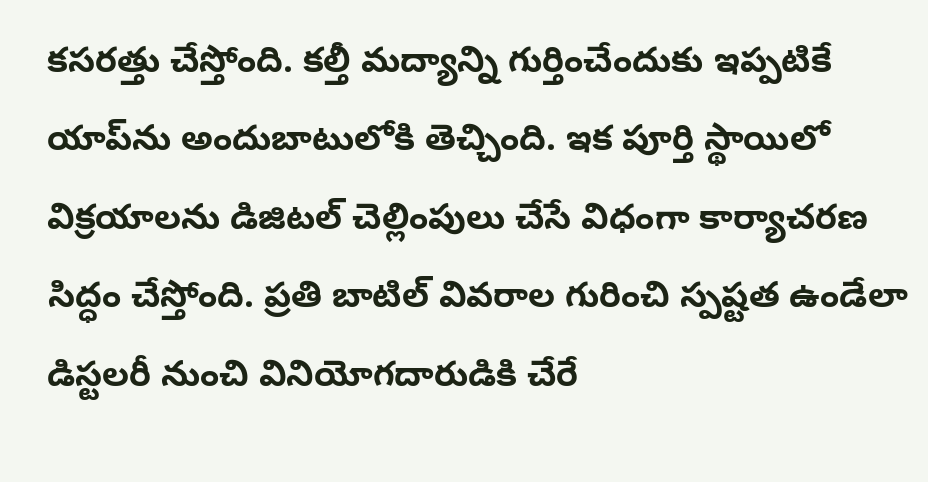కసరత్తు చేస్తోంది. కల్తీ మద్యాన్ని గుర్తించేందుకు ఇప్పటికే యాప్‌ను అందుబాటులోకి తెచ్చింది. ఇక పూర్తి స్థాయిలో విక్రయాలను డిజిటల్ చెల్లింపులు చేసే విధంగా కార్యాచరణ సిద్ధం చేస్తోంది. ప్రతి బాటిల్ వివరాల గురించి స్పష్టత ఉండేలా డిస్టలరీ నుంచి వినియోగదారుడికి చేరే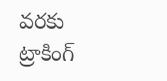వరకు ట్రాకింగ్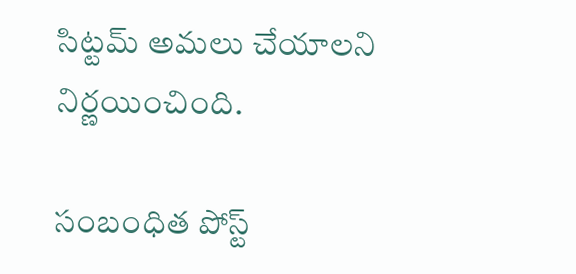సిట్టమ్ అమలు చేయాలని నిర్ణయించింది.

సంబంధిత పోస్ట్